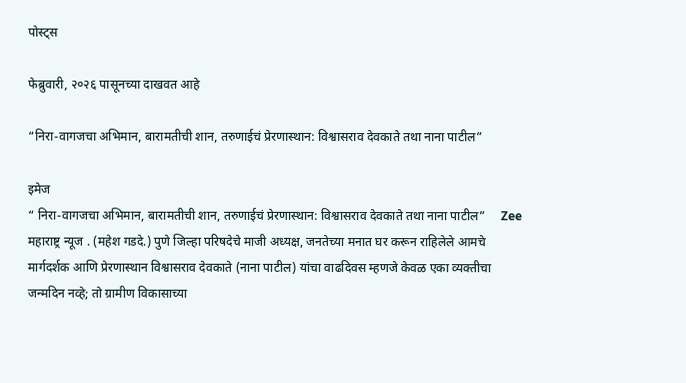पोस्ट्स

फेब्रुवारी, २०२६ पासूनच्या दाखवत आहे

“निरा-वागजचा अभिमान, बारामतीची शान, तरुणाईचं प्रेरणास्थान: विश्वासराव देवकाते तथा नाना पाटील”

इमेज
“ निरा-वागजचा अभिमान, बारामतीची शान, तरुणाईचं प्रेरणास्थान: विश्वासराव देवकाते तथा नाना पाटील”     Zee महाराष्ट्र न्यूज . (महेश गडदे.) पुणे जिल्हा परिषदेचे माजी अध्यक्ष, जनतेच्या मनात घर करून राहिलेले आमचे मार्गदर्शक आणि प्रेरणास्थान विश्वासराव देवकाते (नाना पाटील) यांचा वाढदिवस म्हणजे केवळ एका व्यक्तीचा जन्मदिन नव्हे; तो ग्रामीण विकासाच्या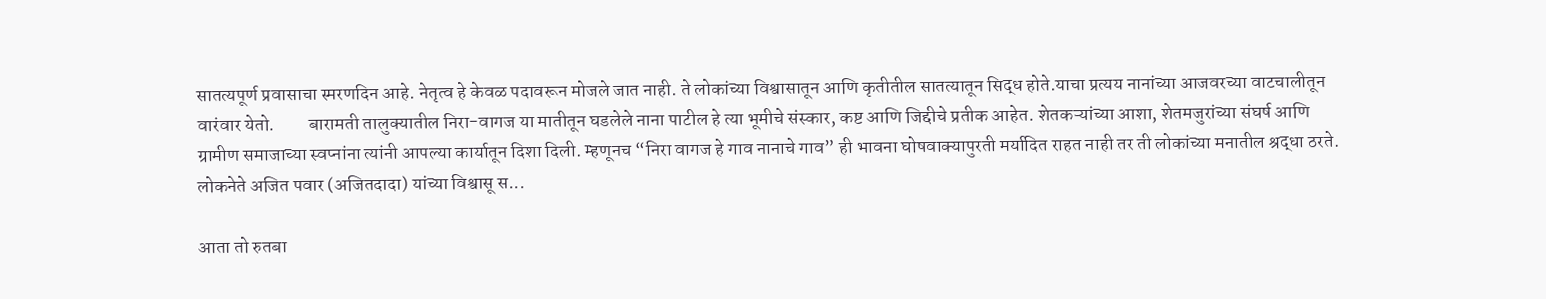सातत्यपूर्ण प्रवासाचा स्मरणदिन आहे. नेतृत्व हे केवळ पदावरून मोजले जात नाही. ते लोकांच्या विश्वासातून आणि कृतीतील सातत्यातून सिद्ध होते.याचा प्रत्यय नानांच्या आजवरच्या वाटचालीतून वारंवार येतो.         बारामती तालुक्यातील निरा-वागज या मातीतून घडलेले नाना पाटील हे त्या भूमीचे संस्कार, कष्ट आणि जिद्दीचे प्रतीक आहेत. शेतकऱ्यांच्या आशा, शेतमजुरांच्या संघर्ष आणि ग्रामीण समाजाच्या स्वप्नांना त्यांनी आपल्या कार्यातून दिशा दिली. म्हणूनच “निरा वागज हे गाव नानाचे गाव” ही भावना घोषवाक्यापुरती मर्यादित राहत नाही तर ती लोकांच्या मनातील श्रद्धा ठरते.         लोकनेते अजित पवार (अजितदादा) यांच्या विश्वासू स...

आता तो रुतबा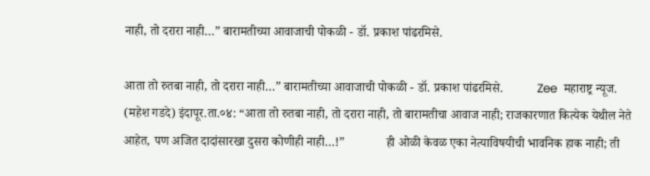नाही, तो दरारा नाही…” बारामतीच्या आवाजाची पोकळी - डॉ. प्रकाश पांढरमिसे.

आता तो रुतबा नाही, तो दरारा नाही…” बारामतीच्या आवाजाची पोकळी - डॉ. प्रकाश पांढरमिसे.           Zee  महाराष्ट्र न्यूज. (महेश गडदे) इंदापूर.ता.०४: “आता तो रुतबा नाही, तो दरारा नाही, तो बारामतीचा आवाज नाही; राजकारणात कित्येक येथील नेते आहेत, पण अजित दादांसारखा दुसरा कोणीही नाही…!”             ही ओळी केवळ एका नेत्याविषयीची भावनिक हाक नाही; ती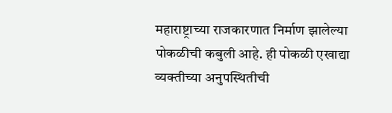महाराष्ट्राच्या राजकारणात निर्माण झालेल्या पोकळीची कबुली आहे. ही पोकळी एखाद्या व्यक्तीच्या अनुपस्थितीची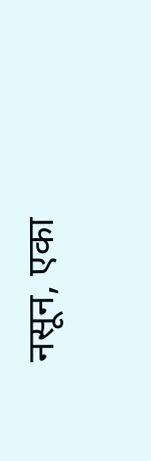नसून, एका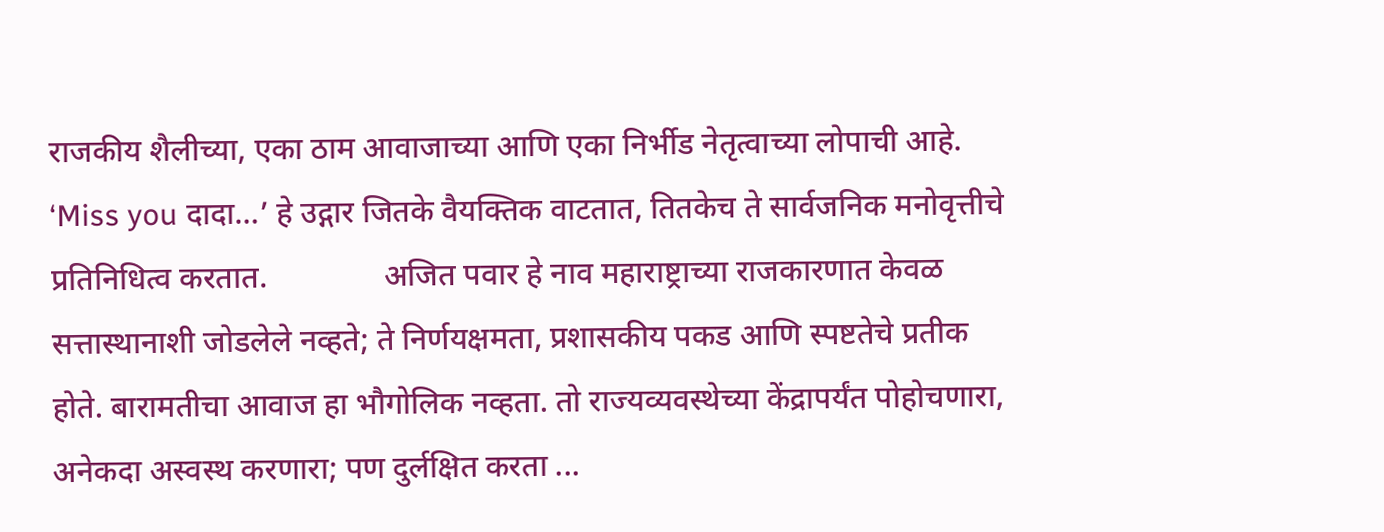राजकीय शैलीच्या, एका ठाम आवाजाच्या आणि एका निर्भीड नेतृत्वाच्या लोपाची आहे. ‘Miss you दादा…’ हे उद्गार जितके वैयक्तिक वाटतात, तितकेच ते सार्वजनिक मनोवृत्तीचे प्रतिनिधित्व करतात.               अजित पवार हे नाव महाराष्ट्राच्या राजकारणात केवळ सत्तास्थानाशी जोडलेले नव्हते; ते निर्णयक्षमता, प्रशासकीय पकड आणि स्पष्टतेचे प्रतीक होते. बारामतीचा आवाज हा भौगोलिक नव्हता. तो राज्यव्यवस्थेच्या केंद्रापर्यंत पोहोचणारा, अनेकदा अस्वस्थ करणारा; पण दुर्लक्षित करता ...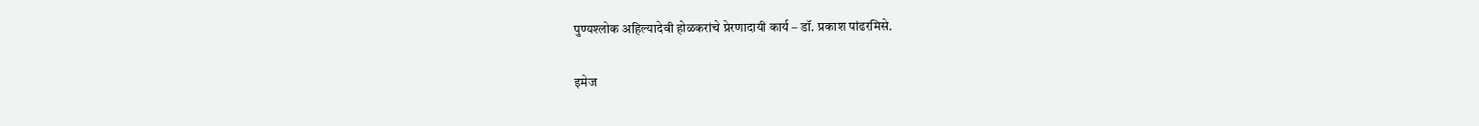पुण्यश्लोक अहिल्यादेवी होळकरांचे प्रेरणादायी कार्य – डॉ. प्रकाश पांढरमिसे.

इमेज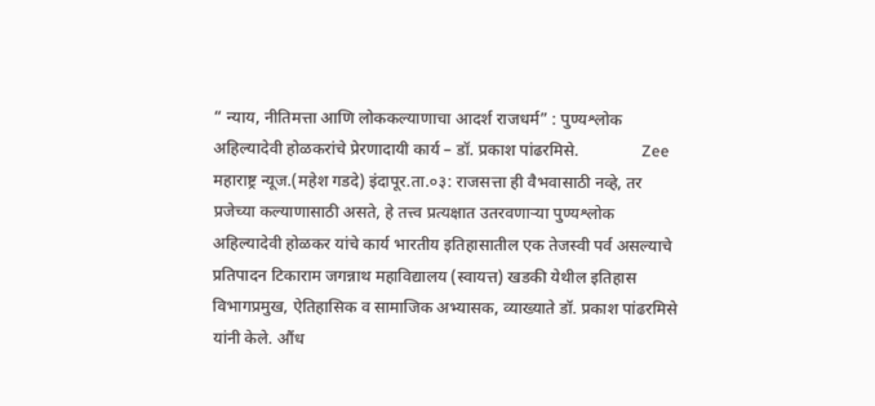“ न्याय, नीतिमत्ता आणि लोककल्याणाचा आदर्श राजधर्म” : पुण्यश्लोक अहिल्यादेवी होळकरांचे प्रेरणादायी कार्य – डॉ. प्रकाश पांढरमिसे.               Zee महाराष्ट्र न्यूज.(महेश गडदे) इंदापूर.ता.०३: राजसत्ता ही वैभवासाठी नव्हे, तर प्रजेच्या कल्याणासाठी असते, हे तत्त्व प्रत्यक्षात उतरवणाऱ्या पुण्यश्लोक अहिल्यादेवी होळकर यांचे कार्य भारतीय इतिहासातील एक तेजस्वी पर्व असल्याचे प्रतिपादन टिकाराम जगन्नाथ महाविद्यालय (स्वायत्त) खडकी येथील इतिहास विभागप्रमुख, ऐतिहासिक व सामाजिक अभ्यासक, व्याख्याते डॉ. प्रकाश पांढरमिसे यांनी केले. औंध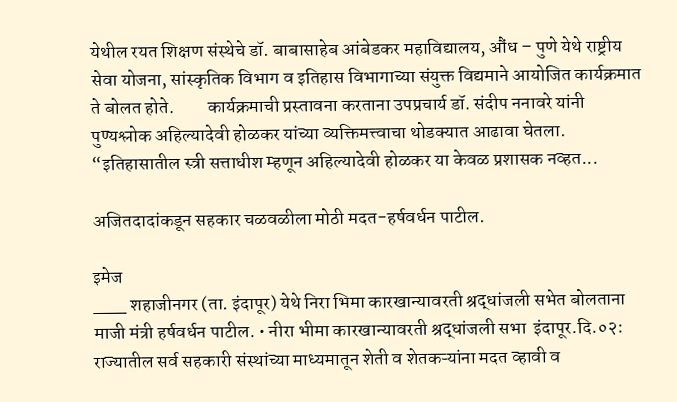येथील रयत शिक्षण संस्थेचे डॉ. बाबासाहेब आंबेडकर महाविद्यालय, औंध – पुणे येथे राष्ट्रीय सेवा योजना, सांस्कृतिक विभाग व इतिहास विभागाच्या संयुक्त विद्यमाने आयोजित कार्यक्रमात ते बोलत होते.         कार्यक्रमाची प्रस्तावना करताना उपप्रचार्य डॉ. संदीप ननावरे यांनी पुण्यश्लोक अहिल्यादेवी होळकर यांच्या व्यक्तिमत्त्वाचा थोडक्यात आढावा घेतला. “इतिहासातील स्त्री सत्ताधीश म्हणून अहिल्यादेवी होळकर या केवळ प्रशासक नव्हत...

अजितदादांकडून सहकार चळवळीला मोठी मदत-हर्षवर्धन पाटील.

इमेज
___ शहाजीनगर (ता. इंदापूर) येथे निरा भिमा कारखान्यावरती श्रद्धांजली सभेत बोलताना माजी मंत्री हर्षवर्धन पाटील. • नीरा भीमा कारखान्यावरती श्रद्धांजली सभा  इंदापूर.दि.०२: राज्यातील सर्व सहकारी संस्थांच्या माध्यमातून शेती व शेतकऱ्यांना मदत व्हावी व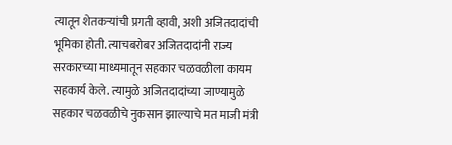त्यातून शेतकऱ्यांची प्रगती व्हावी, अशी अजितदादांची भूमिका होती. त्याचबरोबर अजितदादांनी राज्य सरकारच्या माध्यमातून सहकार चळवळीला कायम सहकार्य केले. त्यामुळे अजितदादांच्या जाण्यामुळे सहकार चळवळीचे नुकसान झाल्याचे मत माजी मंत्री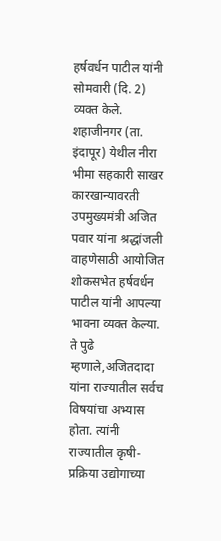हर्षवर्धन पाटील यांनी सोमवारी (दि. 2) व्यक्त केले.         शहाजीनगर (ता. इंदापूर) येथील नीरा भीमा सहकारी साखर कारखान्यावरती उपमुख्यमंत्री अजित पवार यांना श्रद्धांजली वाहणेसाठी आयोजित शोकसभेत हर्षवर्धन पाटील यांनी आपल्या भावना व्यक्त केल्या. ते पुढे म्हणाले,अजितदादा यांना राज्यातील सर्वच विषयांचा अभ्यास होता. त्यांनी राज्यातील कृषी-प्रक्रिया उद्योगाच्या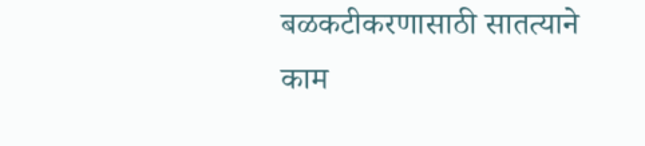बळकटीकरणासाठी सातत्याने काम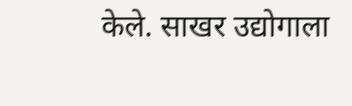केले. साखर उद्योगाला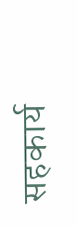सहकार्य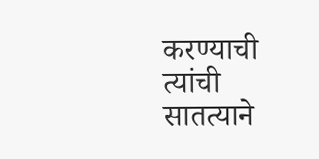करण्याची त्यांची सातत्याने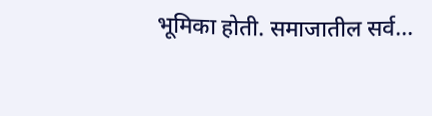भूमिका होती. समाजातील सर्व...